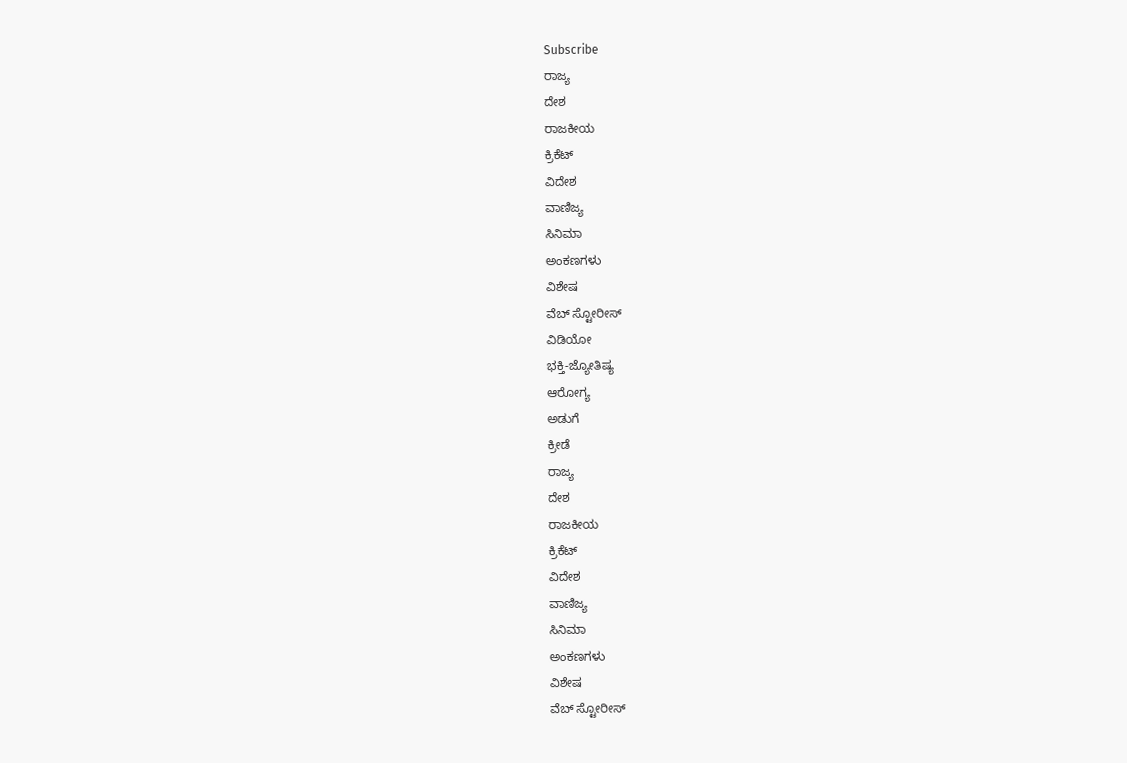Subscribe
ರಾಜ್ಯ
ದೇಶ
ರಾಜಕೀಯ
ಕ್ರಿಕೆಟ್
ವಿದೇಶ
ವಾಣಿಜ್ಯ
ಸಿನಿಮಾ
ಅಂಕಣಗಳು
ವಿಶೇಷ
ವೆಬ್ ಸ್ಟೋರೀಸ್
ವಿಡಿಯೋ
ಭಕ್ತಿ-ಜ್ಯೋತಿಷ್ಯ
ಆರೋಗ್ಯ
ಅಡುಗೆ
ಕ್ರೀಡೆ
ರಾಜ್ಯ
ದೇಶ
ರಾಜಕೀಯ
ಕ್ರಿಕೆಟ್
ವಿದೇಶ
ವಾಣಿಜ್ಯ
ಸಿನಿಮಾ
ಅಂಕಣಗಳು
ವಿಶೇಷ
ವೆಬ್ ಸ್ಟೋರೀಸ್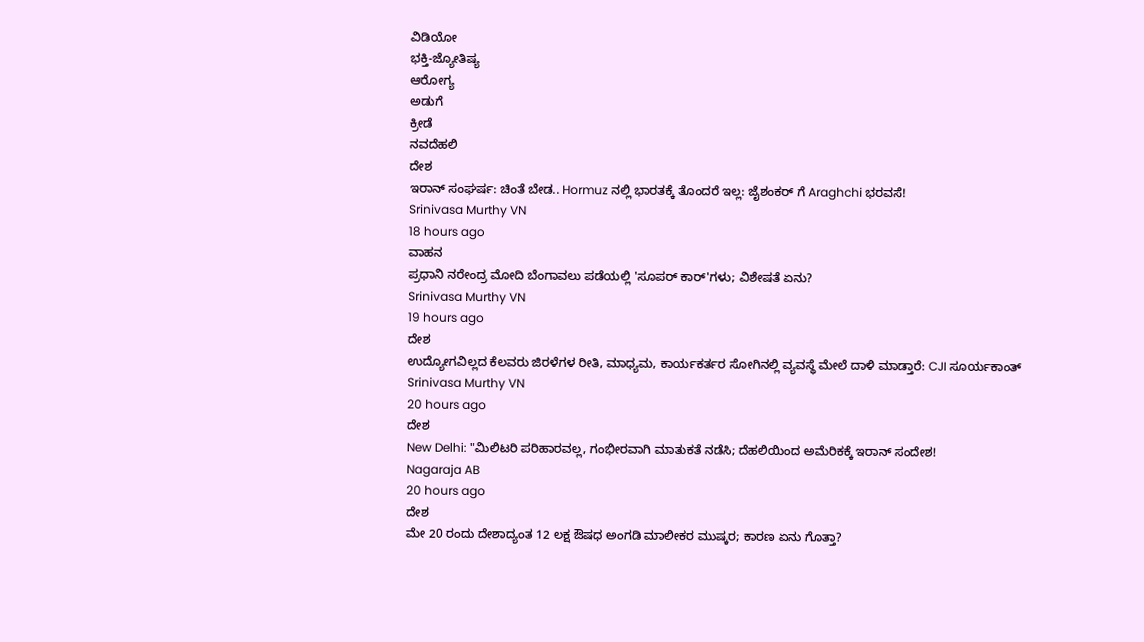ವಿಡಿಯೋ
ಭಕ್ತಿ-ಜ್ಯೋತಿಷ್ಯ
ಆರೋಗ್ಯ
ಅಡುಗೆ
ಕ್ರೀಡೆ
ನವದೆಹಲಿ
ದೇಶ
ಇರಾನ್ ಸಂಘರ್ಷ: ಚಿಂತೆ ಬೇಡ.. Hormuz ನಲ್ಲಿ ಭಾರತಕ್ಕೆ ತೊಂದರೆ ಇಲ್ಲ: ಜೈಶಂಕರ್ ಗೆ Araghchi ಭರವಸೆ!
Srinivasa Murthy VN
18 hours ago
ವಾಹನ
ಪ್ರಧಾನಿ ನರೇಂದ್ರ ಮೋದಿ ಬೆಂಗಾವಲು ಪಡೆಯಲ್ಲಿ 'ಸೂಪರ್ ಕಾರ್'ಗಳು; ವಿಶೇಷತೆ ಏನು?
Srinivasa Murthy VN
19 hours ago
ದೇಶ
ಉದ್ಯೋಗವಿಲ್ಲದ ಕೆಲವರು ಜಿರಳೆಗಳ ರೀತಿ, ಮಾಧ್ಯಮ, ಕಾರ್ಯಕರ್ತರ ಸೋಗಿನಲ್ಲಿ ವ್ಯವಸ್ಥೆ ಮೇಲೆ ದಾಳಿ ಮಾಡ್ತಾರೆ: CJI ಸೂರ್ಯಕಾಂತ್
Srinivasa Murthy VN
20 hours ago
ದೇಶ
New Delhi: "ಮಿಲಿಟರಿ ಪರಿಹಾರವಲ್ಲ, ಗಂಭೀರವಾಗಿ ಮಾತುಕತೆ ನಡೆಸಿ; ದೆಹಲಿಯಿಂದ ಅಮೆರಿಕಕ್ಕೆ ಇರಾನ್ ಸಂದೇಶ!
Nagaraja AB
20 hours ago
ದೇಶ
ಮೇ 20 ರಂದು ದೇಶಾದ್ಯಂತ 12 ಲಕ್ಷ ಔಷಧ ಅಂಗಡಿ ಮಾಲೀಕರ ಮುಷ್ಕರ; ಕಾರಣ ಏನು ಗೊತ್ತಾ?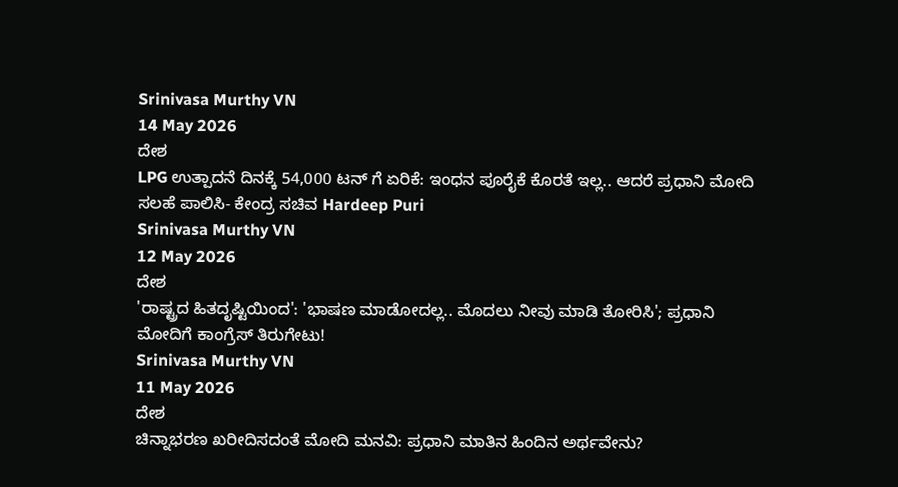Srinivasa Murthy VN
14 May 2026
ದೇಶ
LPG ಉತ್ಪಾದನೆ ದಿನಕ್ಕೆ 54,000 ಟನ್ ಗೆ ಏರಿಕೆ: ಇಂಧನ ಪೂರೈಕೆ ಕೊರತೆ ಇಲ್ಲ.. ಆದರೆ ಪ್ರಧಾನಿ ಮೋದಿ ಸಲಹೆ ಪಾಲಿಸಿ- ಕೇಂದ್ರ ಸಚಿವ Hardeep Puri
Srinivasa Murthy VN
12 May 2026
ದೇಶ
'ರಾಷ್ಟ್ರದ ಹಿತದೃಷ್ಟಿಯಿಂದ': 'ಭಾಷಣ ಮಾಡೋದಲ್ಲ.. ಮೊದಲು ನೀವು ಮಾಡಿ ತೋರಿಸಿ'; ಪ್ರಧಾನಿ ಮೋದಿಗೆ ಕಾಂಗ್ರೆಸ್ ತಿರುಗೇಟು!
Srinivasa Murthy VN
11 May 2026
ದೇಶ
ಚಿನ್ನಾಭರಣ ಖರೀದಿಸದಂತೆ ಮೋದಿ ಮನವಿ: ಪ್ರಧಾನಿ ಮಾತಿನ ಹಿಂದಿನ ಅರ್ಥವೇನು?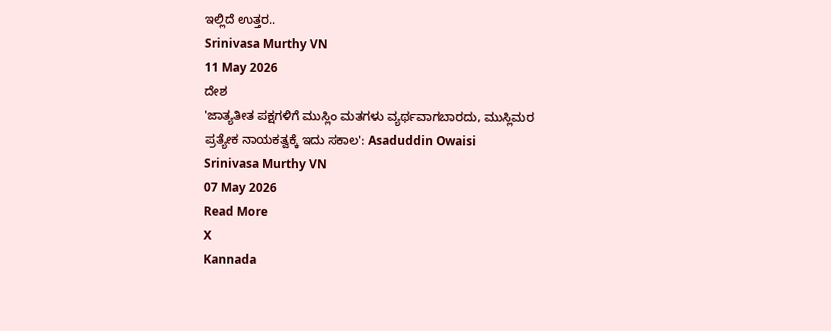ಇಲ್ಲಿದೆ ಉತ್ತರ..
Srinivasa Murthy VN
11 May 2026
ದೇಶ
'ಜಾತ್ಯತೀತ ಪಕ್ಷಗಳಿಗೆ ಮುಸ್ಲಿಂ ಮತಗಳು ವ್ಯರ್ಥವಾಗಬಾರದು, ಮುಸ್ಲಿಮರ ಪ್ರತ್ಯೇಕ ನಾಯಕತ್ವಕ್ಕೆ ಇದು ಸಕಾಲ': Asaduddin Owaisi
Srinivasa Murthy VN
07 May 2026
Read More
X
Kannada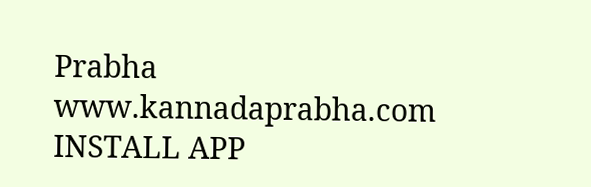Prabha
www.kannadaprabha.com
INSTALL APP